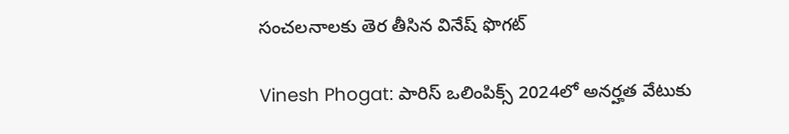సంచలనాలకు తెర తీసిన వినేష్ ఫొగట్‌

Vinesh Phogat: పారిస్ ఒలింపిక్స్ 2024లో అనర్హత వేటుకు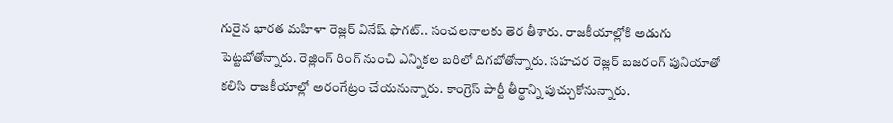గురైన భారత మహిళా రెజ్లర్ వినేష్ ఫొగట్‌‌.. సంచలనాలకు తెర తీశారు. రాజకీయాల్లోకి అడుగు పెట్టబోతోన్నారు. రెజ్లింగ్ రింగ్ నుంచి ఎన్నికల బరిలో దిగబోతోన్నారు. సహచర రెజ్లర్ బజరంగ్ పునియాతో కలిసి రాజకీయాల్లో అరంగేట్రం చేయనున్నారు. కాంగ్రెస్ పార్టీ తీర్థాన్ని పుచ్చుకోనున్నారు.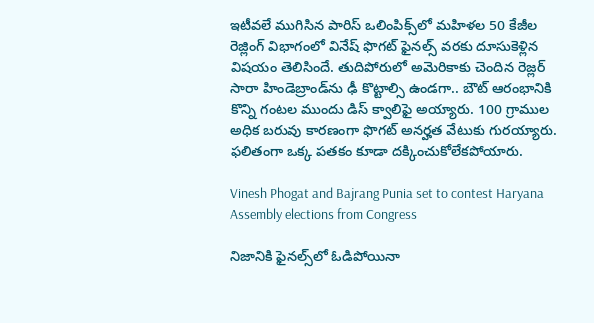ఇటీవలే ముగిసిన పారిస్ ఒలింపిక్స్‌లో మహిళల 50 కేజీల రెజ్లింగ్ విభాగంలో వినేష్ ఫొగట్‌ ఫైనల్స్‌ వరకు దూసుకెళ్లిన విషయం తెలిసిందే. తుదిపోరులో అమెరికాకు చెందిన రెజ్లర్ సారా హిండెబ్రాండ్‌ను ఢీ కొట్టాల్సి ఉండగా.. బౌట్ ఆరంభానికి కొన్ని గంటల ముందు డిస్ క్వాలిఫై అయ్యారు. 100 గ్రాముల అధిక బరువు కారణంగా ఫొగట్ అనర్హత వేటుకు గురయ్యారు. ఫలితంగా ఒక్క పతకం కూడా దక్కించుకోలేకపోయారు.

Vinesh Phogat and Bajrang Punia set to contest Haryana Assembly elections from Congress

నిజానికి ఫైనల్స్‌లో ఓడిపోయినా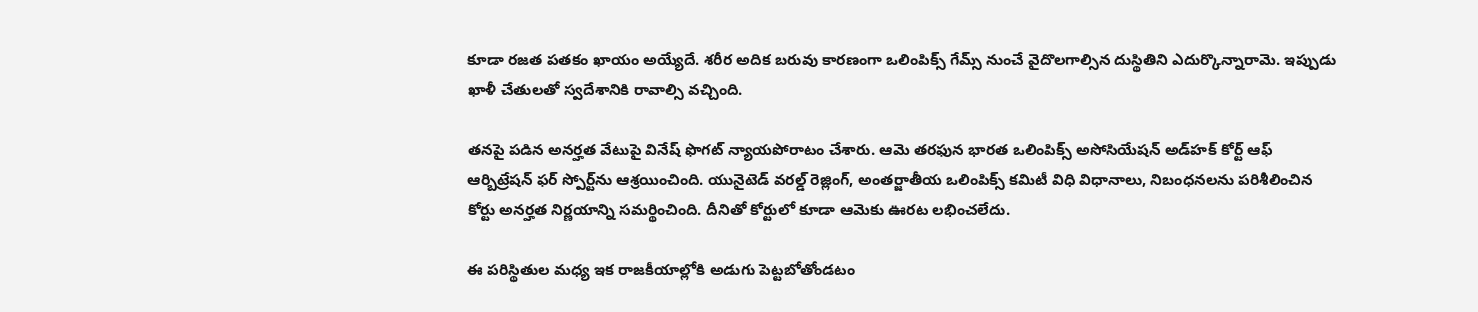కూడా రజత పతకం ఖాయం అయ్యేదే. శరీర అదిక బరువు కారణంగా ఒలింపిక్స్ గేమ్స్ నుంచే వైదొలగాల్సిన దుస్థితిని ఎదుర్కొన్నారామె. ఇప్పుడు ఖాళీ చేతులతో స్వదేశానికి రావాల్సి వచ్చింది.

తనపై పడిన అనర్హత వేటుపై వినేష్ ఫొగట్ న్యాయపోరాటం చేశారు. ఆమె తరఫున భారత ఒలింపిక్స్ అసోసియేషన్ అడ్‌హక్ కోర్ట్ ఆఫ్ ఆర్బిట్రేషన్ ఫర్ స్పోర్ట్‌ను ఆశ్రయించింది. యునైటెడ్ వరల్డ్ రెజ్లింగ్, అంతర్జాతీయ ఒలింపిక్స్ కమిటీ విధి విధానాలు, నిబంధనలను పరిశీలించిన కోర్టు అనర్హత నిర్ణయాన్ని సమర్థించింది. దీనితో కోర్టులో కూడా ఆమెకు ఊరట లభించలేదు.

ఈ పరిస్థితుల మధ్య ఇక రాజకీయాల్లోకి అడుగు పెట్టబోతోండటం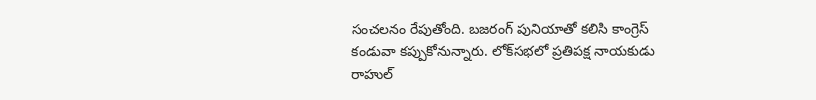సంచలనం రేపుతోంది. బజరంగ్ పునియాతో కలిసి కాంగ్రెస్ కండువా కప్పుకోనున్నారు. లోక్‌సభలో ప్రతిపక్ష నాయకుడు రాహుల్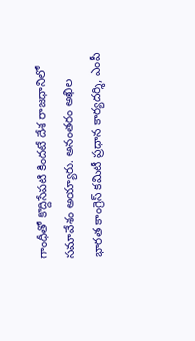గాంధీతో కొద్దిసేపటి కిందటే దేశ రాజధానిలో సమావేశం అయ్యారు. అనంతరం అఖిల భారత కాంగ్రెస్ కమిటీ ప్రధాన కార్యదర్శి, ఎంపీ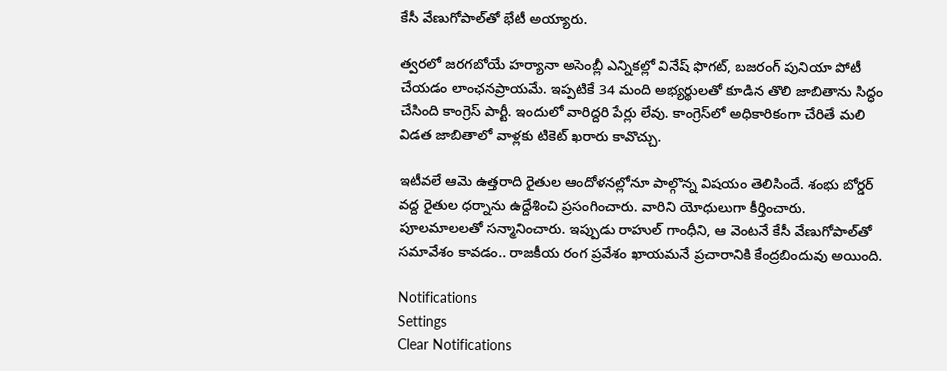కేసీ వేణుగోపాల్‌తో భేటీ అయ్యారు.

త్వరలో జరగబోయే హర్యానా అసెంబ్లీ ఎన్నికల్లో వినేష్ ఫొగట్, బజరంగ్ పునియా పోటీ చేయడం లాంఛనప్రాయమే. ఇప్పటికే 34 మంది అభ్యర్థులతో కూడిన తొలి జాబితాను సిద్ధం చేసింది కాంగ్రెస్ పార్టీ. ఇందులో వారిద్దరి పేర్లు లేవు. కాంగ్రెస్‌లో అధికారికంగా చేరితే మలి విడత జాబితాలో వాళ్లకు టికెట్ ఖరారు కావొచ్చు.

ఇటీవలే ఆమె ఉత్తరాది రైతుల ఆందోళనల్లోనూ పాల్గొన్న విషయం తెలిసిందే. శంభు బోర్డర్ వద్ద రైతుల ధర్నాను ఉద్దేశించి ప్రసంగించారు. వారిని యోధులుగా కీర్తించారు. పూలమాలలతో సన్మానించారు. ఇప్పుడు రాహుల్ గాంధీని, ఆ వెంటనే కేసీ వేణుగోపాల్‌తో సమావేశం కావడం.. రాజకీయ రంగ ప్రవేశం ఖాయమనే ప్రచారానికి కేంద్రబిందువు అయింది.

Notifications
Settings
Clear Notifications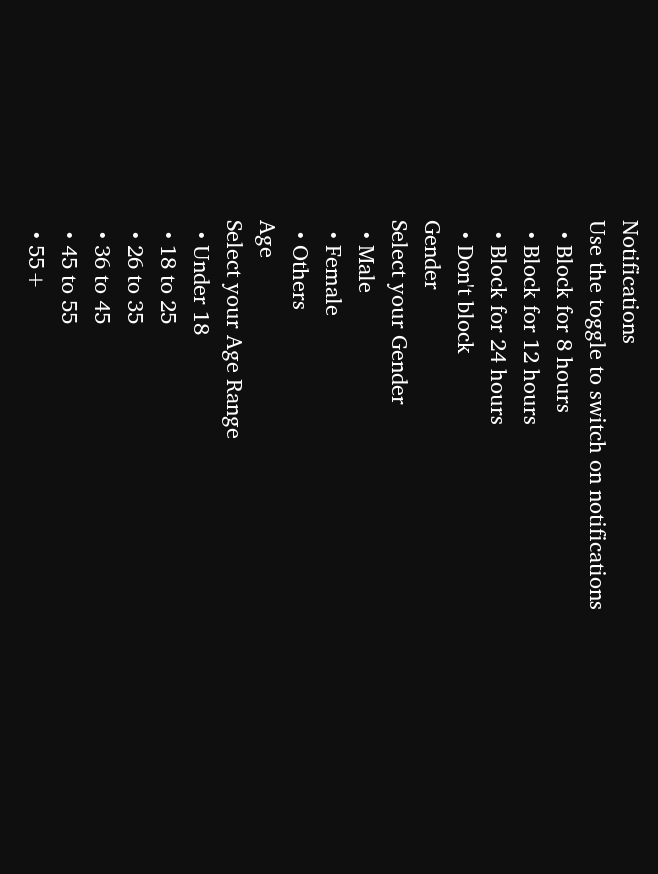Notifications
Use the toggle to switch on notifications
  • Block for 8 hours
  • Block for 12 hours
  • Block for 24 hours
  • Don't block
Gender
Select your Gender
  • Male
  • Female
  • Others
Age
Select your Age Range
  • Under 18
  • 18 to 25
  • 26 to 35
  • 36 to 45
  • 45 to 55
  • 55+